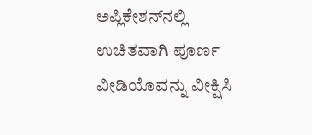ಅಪ್ಲಿಕೇಶನ್‌ನಲ್ಲಿ ಉಚಿತವಾಗಿ ಪೂರ್ಣ ವೀಡಿಯೊವನ್ನು ವೀಕ್ಷಿಸಿ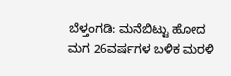ಬೆಳ್ತಂಗಡಿ: ಮನೆಬಿಟ್ಟು ಹೋದ ಮಗ 26ವರ್ಷಗಳ ಬಳಿಕ ಮರಳಿ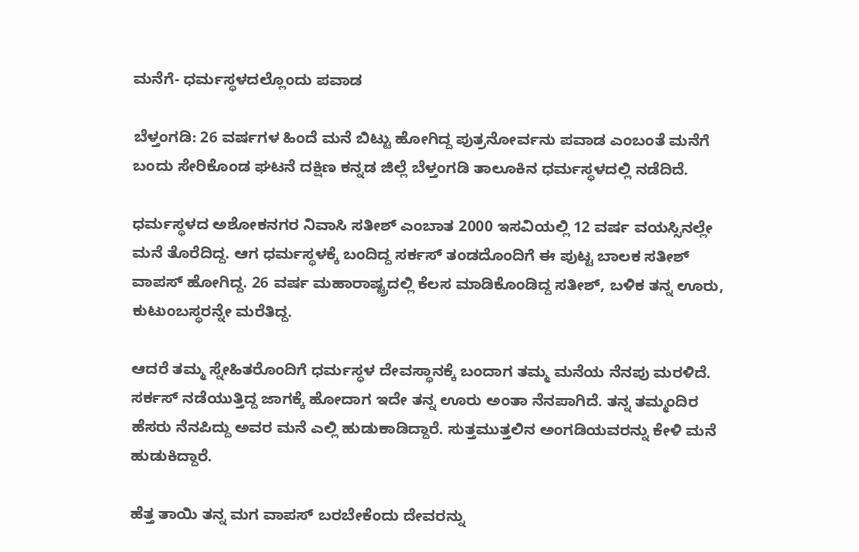ಮನೆಗೆ- ಧರ್ಮಸ್ಥಳದಲ್ಲೊಂದು ಪವಾಡ

ಬೆಳ್ತಂಗಡಿ: 26 ವರ್ಷಗಳ ಹಿಂದೆ ಮನೆ ಬಿಟ್ಟು ಹೋಗಿದ್ದ ಪುತ್ರನೋರ್ವನು ಪವಾಡ ಎಂಬಂತೆ ಮನೆಗೆ ಬಂದು ಸೇರಿಕೊಂಡ ಘಟನೆ ದಕ್ಷಿಣ ಕನ್ನಡ ಜಿಲ್ಲೆ ಬೆಳ್ತಂಗಡಿ ತಾಲೂಕಿನ ಧರ್ಮಸ್ಥಳದಲ್ಲಿ ನಡೆದಿದೆ.

ಧರ್ಮಸ್ಥಳದ ಅಶೋಕನಗರ ನಿವಾಸಿ ಸತೀಶ್ ಎಂಬಾತ 2000 ಇಸವಿಯಲ್ಲಿ 12 ವರ್ಷ ವಯಸ್ಸಿನಲ್ಲೇ ಮನೆ ತೊರೆದಿದ್ದ. ಆಗ ಧರ್ಮಸ್ಥಳಕ್ಕೆ ಬಂದಿದ್ದ ಸರ್ಕಸ್ ತಂಡದೊಂದಿಗೆ ಈ ಪುಟ್ಟ ಬಾಲಕ ಸತೀಶ್ ವಾಪಸ್ ಹೋಗಿದ್ದ. 26 ವರ್ಷ ಮಹಾರಾಷ್ಟ್ರದಲ್ಲಿ ಕೆಲಸ ಮಾಡಿಕೊಂಡಿದ್ದ ಸತೀಶ್, ಬಳಿಕ ತನ್ನ ಊರು, ಕುಟುಂಬಸ್ಥರನ್ನೇ ಮರೆತಿದ್ದ.

ಆದರೆ ತಮ್ಮ ಸ್ನೇಹಿತರೊಂದಿಗೆ ಧರ್ಮಸ್ಥಳ ದೇವಸ್ಥಾನಕ್ಕೆ ಬಂದಾಗ ತಮ್ಮ ಮನೆಯ ನೆನಪು ಮರಳಿದೆ. ಸರ್ಕಸ್ ನಡೆಯುತ್ತಿದ್ದ ಜಾಗಕ್ಕೆ ಹೋದಾಗ ಇದೇ ತನ್ನ ಊರು ಅಂತಾ ನೆನಪಾಗಿದೆ. ತನ್ನ ತಮ್ಮಂದಿರ ಹೆಸರು ನೆನಪಿದ್ದು ಅವರ ಮನೆ ಎಲ್ಲಿ ಹುಡುಕಾಡಿದ್ದಾರೆ. ಸುತ್ತಮುತ್ತಲಿನ ಅಂಗಡಿಯವರನ್ನು ಕೇಳಿ ಮನೆ ಹುಡುಕಿದ್ದಾರೆ.

ಹೆತ್ತ ತಾಯಿ ತನ್ನ ಮಗ ವಾಪಸ್ ಬರಬೇಕೆಂದು ದೇವರನ್ನು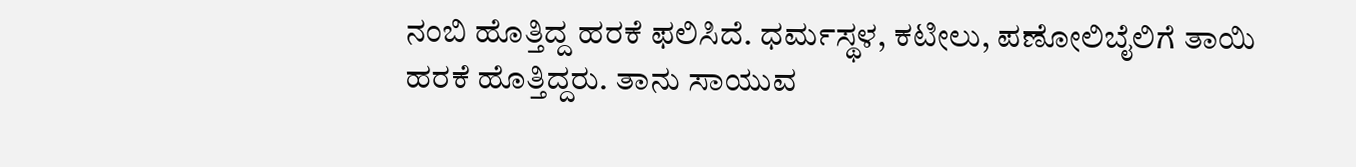ನಂಬಿ ಹೊತ್ತಿದ್ದ ಹರಕೆ ಫಲಿಸಿದೆ. ಧರ್ಮಸ್ಥಳ, ಕಟೀಲು, ಪಣೋಲಿಬೈಲಿಗೆ ತಾಯಿ ಹರಕೆ ಹೊತ್ತಿದ್ದರು. ತಾನು ಸಾಯುವ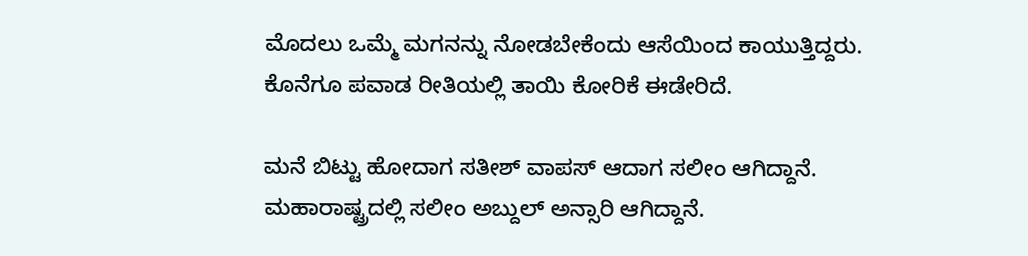ಮೊದಲು ಒಮ್ಮೆ ಮಗನನ್ನು ನೋಡಬೇಕೆಂದು ಆಸೆಯಿಂದ ಕಾಯುತ್ತಿದ್ದರು. ಕೊನೆಗೂ ಪವಾಡ ರೀತಿಯಲ್ಲಿ ತಾಯಿ ಕೋರಿಕೆ ಈಡೇರಿದೆ.

ಮನೆ ಬಿಟ್ಟು ಹೋದಾಗ ಸತೀಶ್ ವಾಪಸ್ ಆದಾಗ ಸಲೀಂ ಆಗಿದ್ದಾನೆ. ಮಹಾರಾಷ್ಟ್ರದಲ್ಲಿ ಸಲೀಂ ಅಬ್ದುಲ್ ಅನ್ಸಾರಿ ಆಗಿದ್ದಾನೆ.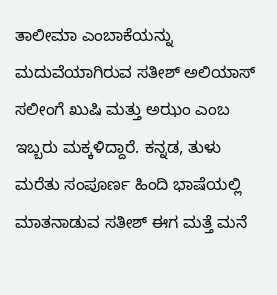ತಾಲೀಮಾ ಎಂಬಾಕೆಯನ್ನು ಮದುವೆಯಾಗಿರುವ ಸತೀಶ್ ಅಲಿಯಾಸ್ ಸಲೀಂಗೆ ಖುಷಿ ಮತ್ತು ಅಝಂ ಎಂಬ ಇಬ್ಬರು ಮಕ್ಕಳಿದ್ದಾರೆ. ಕನ್ನಡ, ತುಳು ಮರೆತು ಸಂಪೂರ್ಣ ಹಿಂದಿ ಭಾಷೆಯಲ್ಲಿ ಮಾತನಾಡುವ ಸತೀಶ್ ಈಗ ಮತ್ತೆ ಮನೆ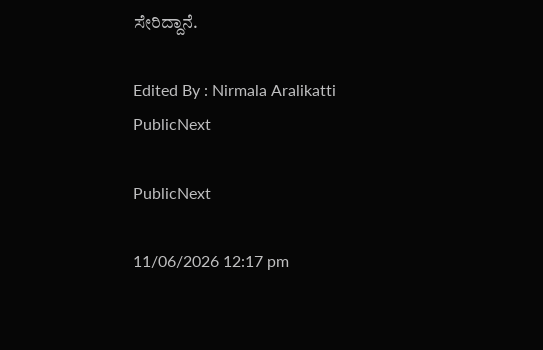ಸೇರಿದ್ದಾನೆ.

Edited By : Nirmala Aralikatti
PublicNext

PublicNext

11/06/2026 12:17 pm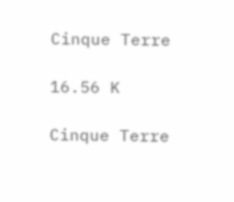Cinque Terre

16.56 K

Cinque Terre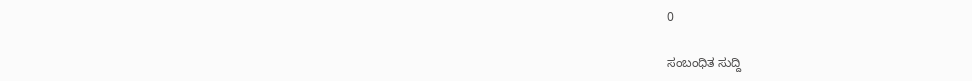0

ಸಂಬಂಧಿತ ಸುದ್ದಿ